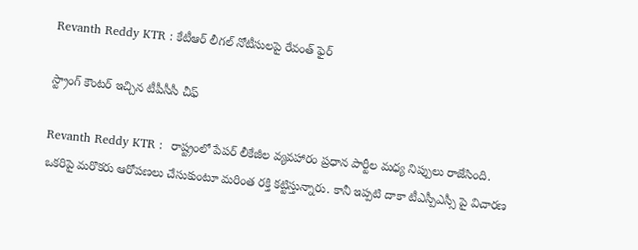Revanth Reddy KTR : కేటీఆర్ లీగల్ నోటీసుల‌పై రేవంత్ ఫైర్

స్ట్రాంగ్ కౌంట‌ర్ ఇచ్చిన టీపీసీసీ చీఫ్

Revanth Reddy KTR :  రాష్ట్రంలో పేప‌ర్ లీకేజీల వ్య‌వ‌హారం ప్ర‌ధాన పార్టీల మ‌ధ్య నిప్పులు రాజేసింది. ఒక‌రిపై మ‌రొక‌రు ఆరోప‌ణ‌లు చేసుకుంటూ మ‌రింత ర‌క్తి క‌ట్టిస్తున్నారు. కానీ ఇప్ప‌టి దాకా టీఎస్పీఎస్సీ పై విచార‌ణ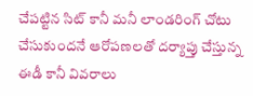చేప‌ట్టిన సిట్ కానీ మ‌నీ లాండ‌రింగ్ చోటు చేసుకుంద‌నే ఆరోప‌ణ‌ల‌తో ద‌ర్యాప్తు చేస్తున్న ఈడీ కానీ వివ‌రాలు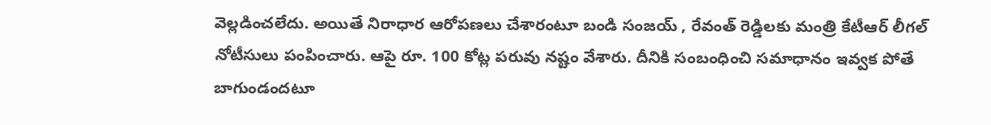వెల్ల‌డించ‌లేదు. అయితే నిరాధార ఆరోప‌ణ‌లు చేశారంటూ బండి సంజ‌య్ , రేవంత్ రెడ్డిల‌కు మంత్రి కేటీఆర్ లీగ‌ల్ నోటీసులు పంపించారు. ఆపై రూ. 100 కోట్ల ప‌రువు న‌ష్టం వేశారు. దీనికి సంబంధించి స‌మాధానం ఇవ్వ‌క పోతే బాగుండంద‌టూ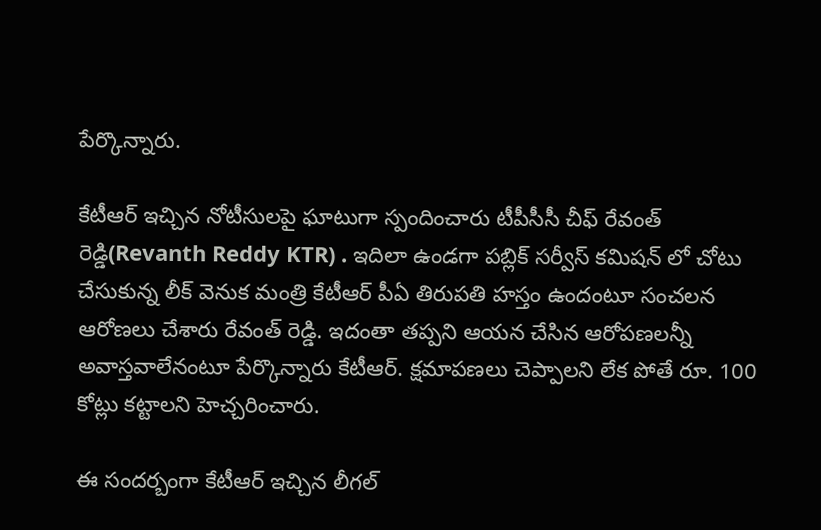పేర్కొన్నారు.

కేటీఆర్ ఇచ్చిన నోటీసుల‌పై ఘాటుగా స్పందించారు టీపీసీసీ చీఫ్ రేవంత్ రెడ్డి(Revanth Reddy KTR) . ఇదిలా ఉండ‌గా ప‌బ్లిక్ స‌ర్వీస్ క‌మిష‌న్ లో చోటు చేసుకున్న లీక్ వెనుక మంత్రి కేటీఆర్ పీఏ తిరుప‌తి హ‌స్తం ఉందంటూ సంచ‌ల‌న ఆరోణ‌లు చేశారు రేవంత్ రెడ్డి. ఇదంతా త‌ప్ప‌ని ఆయ‌న చేసిన ఆరోప‌ణ‌ల‌న్నీ అవాస్త‌వాలేనంటూ పేర్కొన్నారు కేటీఆర్. క్ష‌మాప‌ణ‌లు చెప్పాల‌ని లేక పోతే రూ. 100 కోట్లు క‌ట్టాల‌ని హెచ్చ‌రించారు.

ఈ సంద‌ర్బంగా కేటీఆర్ ఇచ్చిన లీగ‌ల్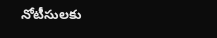నోటీసుల‌కు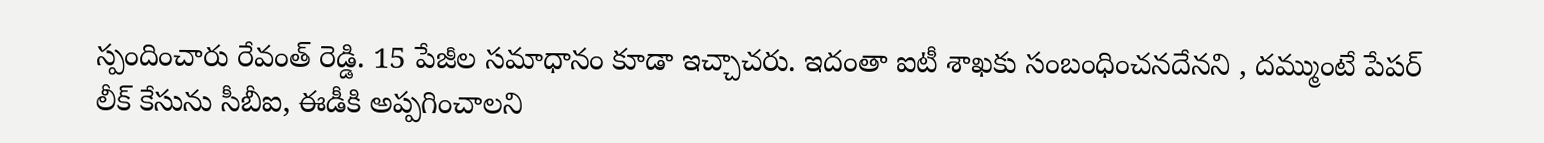స్పందించారు రేవంత్ రెడ్డి. 15 పేజీల సమాధానం కూడా ఇచ్చాచ‌రు. ఇదంతా ఐటీ శాఖ‌కు సంబంధించ‌న‌దేన‌ని , ద‌మ్ముంటే పేప‌ర్ లీక్ కేసును సీబీఐ, ఈడీకి అప్ప‌గించాల‌ని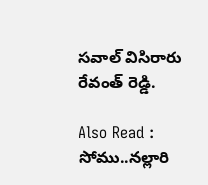స‌వాల్ విసిరారు రేవంత్ రెడ్డి.

Also Read : సోము..న‌ల్లారి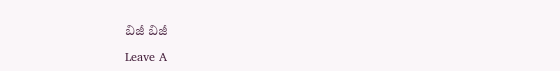బిజీ బిజీ

Leave A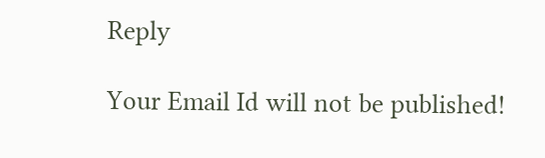Reply

Your Email Id will not be published!